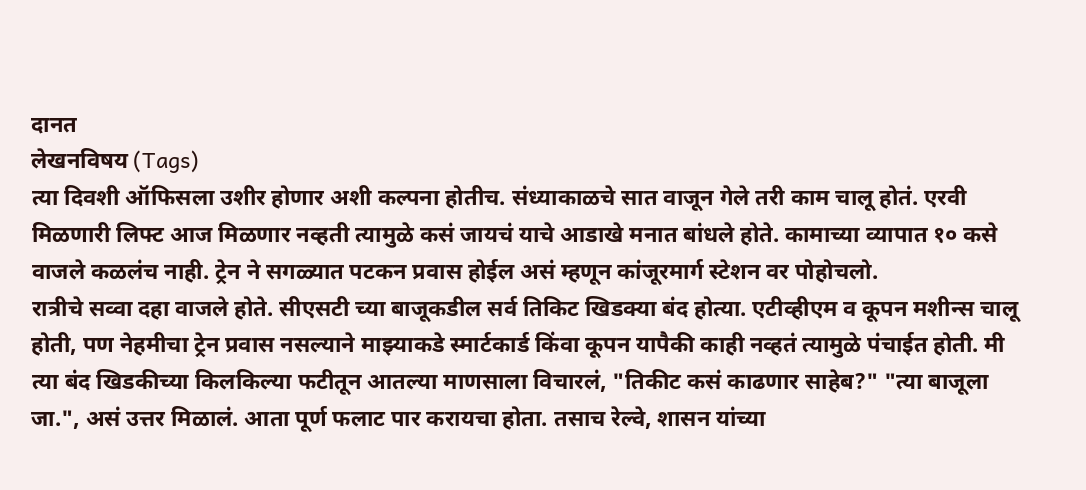दानत
लेखनविषय (Tags)
त्या दिवशी ऑफिसला उशीर होणार अशी कल्पना होतीच. संध्याकाळचे सात वाजून गेले तरी काम चालू होतं. एरवी मिळणारी लिफ्ट आज मिळणार नव्हती त्यामुळे कसं जायचं याचे आडाखे मनात बांधले होते. कामाच्या व्यापात १० कसे वाजले कळलंच नाही. ट्रेन ने सगळ्यात पटकन प्रवास होईल असं म्हणून कांजूरमार्ग स्टेशन वर पोहोचलो.
रात्रीचे सव्वा दहा वाजले होते. सीएसटी च्या बाजूकडील सर्व तिकिट खिडक्या बंद होत्या. एटीव्हीएम व कूपन मशीन्स चालू होती, पण नेहमीचा ट्रेन प्रवास नसल्याने माझ्याकडे स्मार्टकार्ड किंवा कूपन यापैकी काही नव्हतं त्यामुळे पंचाईत होती. मी त्या बंद खिडकीच्या किलकिल्या फटीतून आतल्या माणसाला विचारलं, "तिकीट कसं काढणार साहेब?" "त्या बाजूला जा.", असं उत्तर मिळालं. आता पूर्ण फलाट पार करायचा होता. तसाच रेल्वे, शासन यांच्या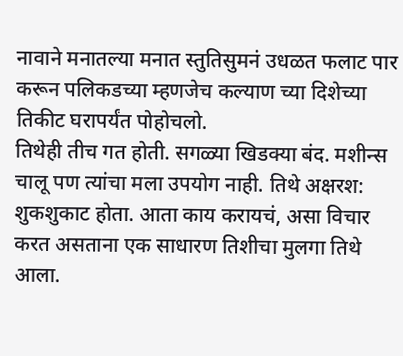नावाने मनातल्या मनात स्तुतिसुमनं उधळत फलाट पार करून पलिकडच्या म्हणजेच कल्याण च्या दिशेच्या तिकीट घरापर्यंत पोहोचलो.
तिथेही तीच गत होती. सगळ्या खिडक्या बंद. मशीन्स चालू पण त्यांचा मला उपयोग नाही. तिथे अक्षरश: शुकशुकाट होता. आता काय करायचं, असा विचार करत असताना एक साधारण तिशीचा मुलगा तिथे आला.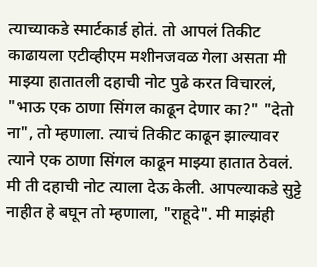त्याच्याकडे स्मार्टकार्ड होतं. तो आपलं तिकीट काढायला एटीव्हीएम मशीनजवळ गेला असता मी माझ्या हातातली दहाची नोट पुढे करत विचारलं, "भाऊ एक ठाणा सिंगल काढून देणार का?" "देतो ना", तो म्हणाला. त्याचं तिकीट काढून झाल्यावर त्याने एक ठाणा सिंगल काढून माझ्या हातात ठेवलं. मी ती दहाची नोट त्याला देऊ केली. आपल्याकडे सुट्टे नाहीत हे बघून तो म्हणाला, "राहूदे". मी माझंही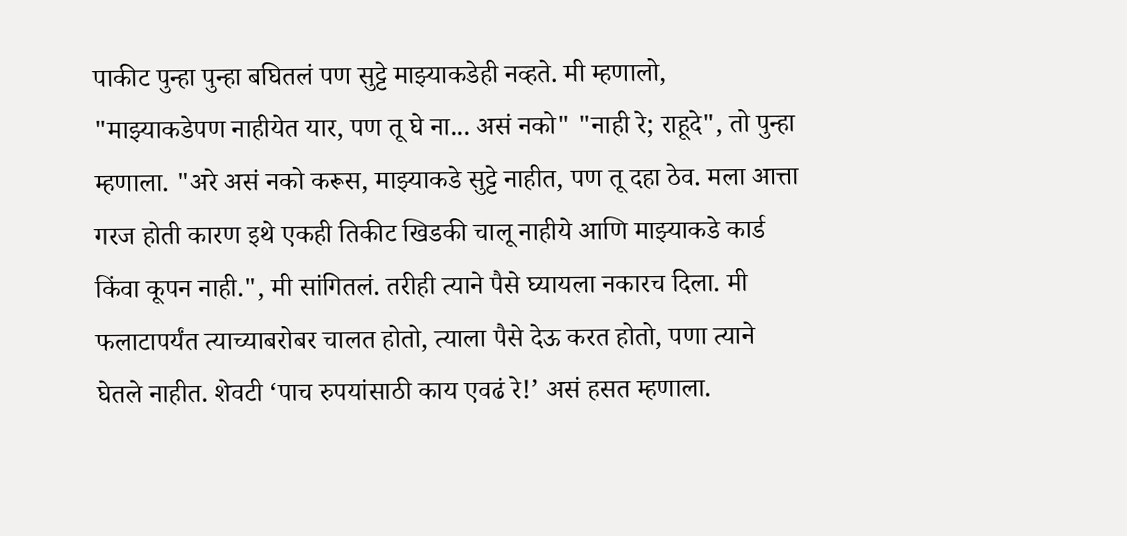पाकीट पुन्हा पुन्हा बघितलं पण सुट्टे माझ्याकडेही नव्हते. मी म्हणालो, "माझ्याकडेपण नाहीयेत यार, पण तू घे ना... असं नको" "नाही रे; राहूदे", तो पुन्हा म्हणाला. "अरे असं नको करूस, माझ्याकडे सुट्टे नाहीत, पण तू दहा ठेव. मला आत्ता गरज होती कारण इथे एकही तिकीट खिडकी चालू नाहीये आणि माझ्याकडे कार्ड किंवा कूपन नाही.", मी सांगितलं. तरीही त्याने पैसे घ्यायला नकारच दिला. मी फलाटापर्यंत त्याच्याबरोबर चालत होतो, त्याला पैसे देऊ करत होतो, पणा त्याने घेतले नाहीत. शेवटी ‘पाच रुपयांसाठी काय एवढं रे!’ असं हसत म्हणाला.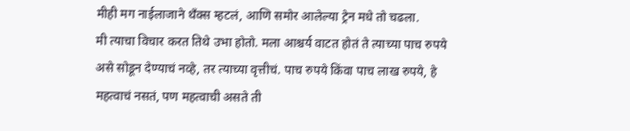मीही मग नाईलाजाने थॅंक्स म्हटलं, आणि समोर आलेल्या ट्रेन मधे तो चढला.
मी त्याचा विचार करत तिथे उभा होतो. मला आश्चर्य वाटत होतं ते त्याच्या पाच रुपये असे सोडून देण्याचं नव्हे, तर त्याच्या वृत्तीचं. पाच रुपये किंवा पाच लाख रुपये, हे महत्वाचं नसतं, पण महत्वाची असते ती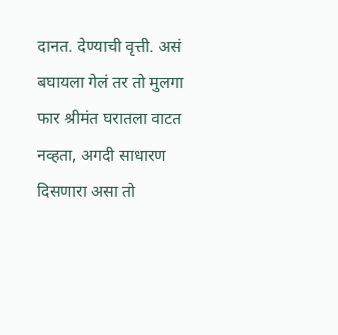दानत. देण्याची वृत्ती. असं बघायला गेलं तर तो मुलगा फार श्रीमंत घरातला वाटत नव्हता, अगदी साधारण दिसणारा असा तो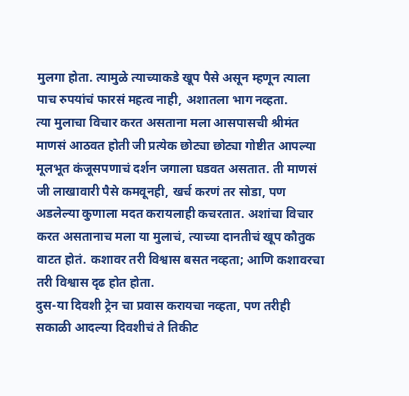मुलगा होता. त्यामुळे त्याच्याकडे खूप पैसे असून म्हणून त्याला पाच रुपयांचं फारसं महत्व नाही, अशातला भाग नव्हता.
त्या मुलाचा विचार करत असताना मला आसपासची श्रीमंत माणसं आठवत होती जी प्रत्येक छोट्या छोट्या गोष्टीत आपल्या मूलभूत कंजूसपणाचं दर्शन जगाला घडवत असतात. ती माणसं जी लाखावारी पैसे कमवूनही, खर्च करणं तर सोडा, पण अडलेल्या कुणाला मदत करायलाही कचरतात. अशांचा विचार करत असतानाच मला या मुलाचं, त्याच्या दानतीचं खूप कौतुक वाटत होतं. कशावर तरी विश्वास बसत नव्हता; आणि कशावरचा तरी विश्वास दृढ होत होता.
दुस-या दिवशी ट्रेन चा प्रवास करायचा नव्हता, पण तरीही सकाळी आदल्या दिवशीचं ते तिकीट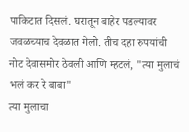पाकिटात दिसलं. घरातून बाहेर पडल्यावर जवळच्याच देवळात गेलो. तीच दहा रुपयांची नोट देवासमोर ठेवली आणि म्हटलं, "त्या मुलाचं भलं कर रे बाबा"
त्या मुलाचा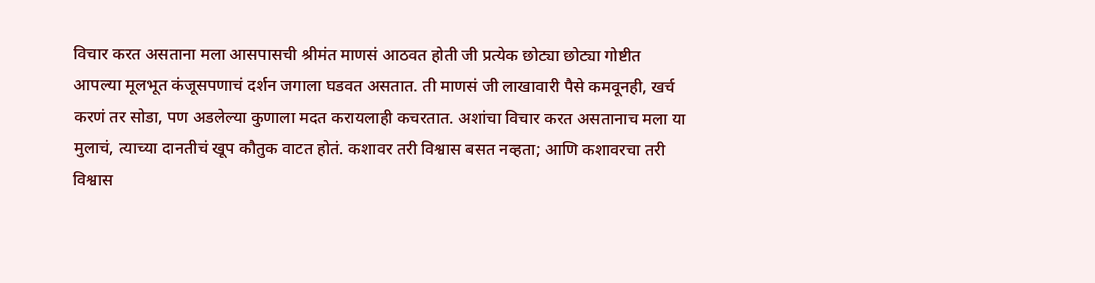विचार करत असताना मला आसपासची श्रीमंत माणसं आठवत होती जी प्रत्येक छोट्या छोट्या गोष्टीत आपल्या मूलभूत कंजूसपणाचं दर्शन जगाला घडवत असतात. ती माणसं जी लाखावारी पैसे कमवूनही, खर्च करणं तर सोडा, पण अडलेल्या कुणाला मदत करायलाही कचरतात. अशांचा विचार करत असतानाच मला या मुलाचं, त्याच्या दानतीचं खूप कौतुक वाटत होतं. कशावर तरी विश्वास बसत नव्हता; आणि कशावरचा तरी विश्वास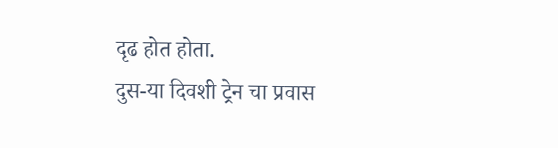दृढ होत होता.
दुस-या दिवशी ट्रेन चा प्रवास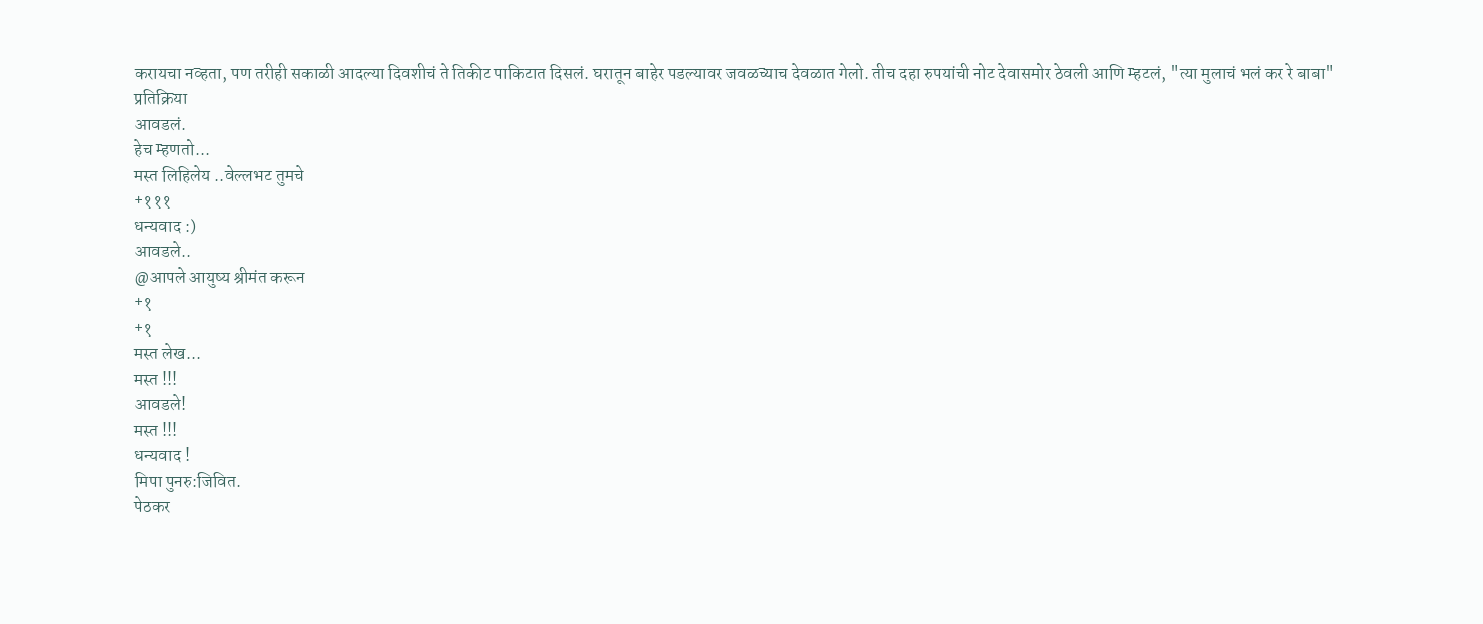करायचा नव्हता, पण तरीही सकाळी आदल्या दिवशीचं ते तिकीट पाकिटात दिसलं. घरातून बाहेर पडल्यावर जवळच्याच देवळात गेलो. तीच दहा रुपयांची नोट देवासमोर ठेवली आणि म्हटलं, "त्या मुलाचं भलं कर रे बाबा"
प्रतिक्रिया
आवडलं.
हेच म्हणतो...
मस्त लिहिलेय ..वेल्लभट तुमचे
+१११
धन्यवाद :)
आवडले..
@आपले आयुष्य श्रीमंत करून
+१
+१
मस्त लेख...
मस्त !!!
आवडले!
मस्त !!!
धन्यवाद !
मिपा पुनरु:जिवित.
पेठकर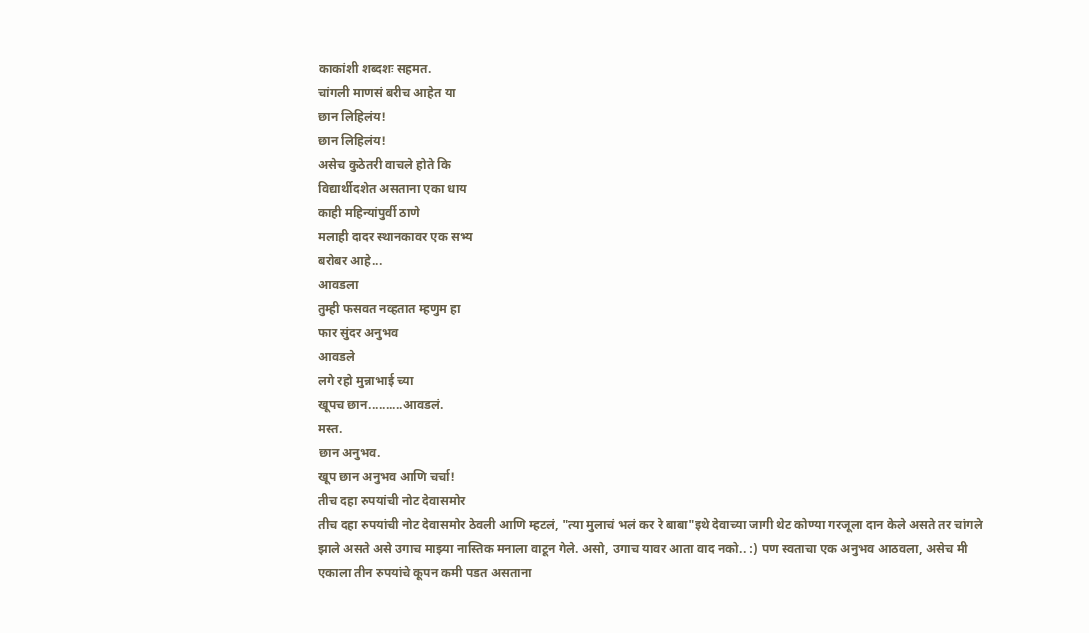काकांशी शब्दशः सहमत.
चांगली माणसं बरीच आहेत या
छान लिहिलंय!
छान लिहिलंय!
असेच कुठेतरी वाचले होते कि
विद्यार्थीदशेत असताना एका धाय
काही महिन्यांपुर्वी ठाणे
मलाही दादर स्थानकावर एक सभ्य
बरोबर आहे...
आवडला
तुम्ही फसवत नव्हतात म्हणुम हा
फार सुंदर अनुभव
आवडले
लगे रहो मुन्नाभाई च्या
खूपच छान..........आवडलं.
मस्त.
छान अनुभव.
खूप छान अनुभव आणि चर्चा!
तीच दहा रुपयांची नोट देवासमोर
तीच दहा रुपयांची नोट देवासमोर ठेवली आणि म्हटलं, "त्या मुलाचं भलं कर रे बाबा"इथे देवाच्या जागी थेट कोण्या गरजूला दान केले असते तर चांगले झाले असते असे उगाच माझ्या नास्तिक मनाला वाटून गेले. असो, उगाच यावर आता वाद नको.. :) पण स्वताचा एक अनुभव आठवला, असेच मी एकाला तीन रुपयांचे कूपन कमी पडत असताना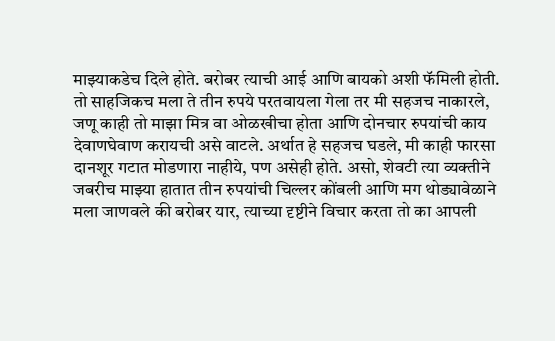माझ्याकडेच दिले होते. बरोबर त्याची आई आणि बायको अशी फॅमिली होती. तो साहजिकच मला ते तीन रुपये परतवायला गेला तर मी सहजच नाकारले, जणू काही तो माझा मित्र वा ओळखीचा होता आणि दोनचार रुपयांची काय देवाणघेवाण करायची असे वाटले. अर्थात हे सहजच घडले, मी काही फारसा दानशूर गटात मोडणारा नाहीये, पण असेही होते. असो, शेवटी त्या व्यक्तीने जबरीच माझ्या हातात तीन रुपयांची चिल्लर कोंबली आणि मग थोड्यावेळाने मला जाणवले की बरोबर यार, त्याच्या दृष्टीने विचार करता तो का आपली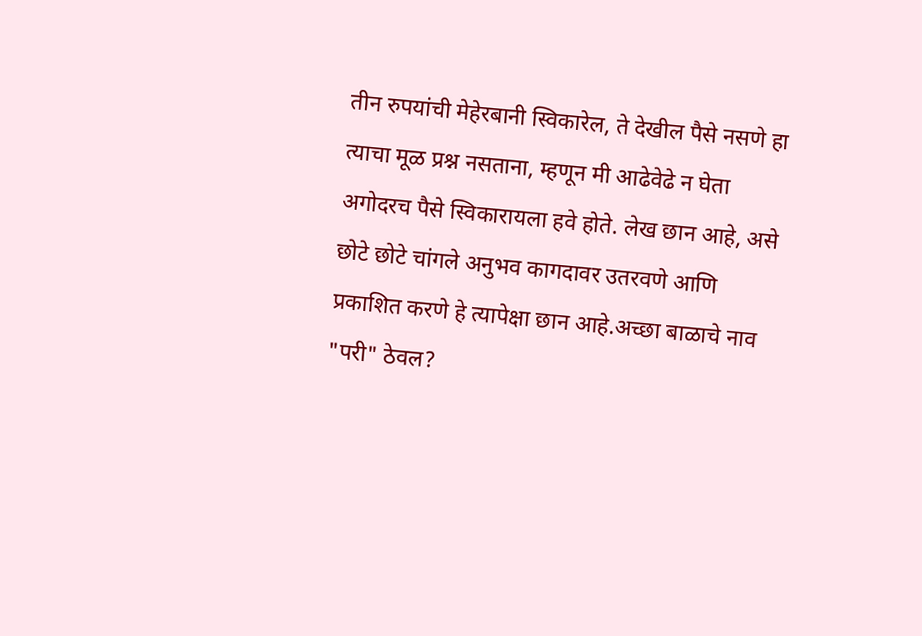तीन रुपयांची मेहेरबानी स्विकारेल, ते देखील पैसे नसणे हा त्याचा मूळ प्रश्न नसताना, म्हणून मी आढेवेढे न घेता अगोदरच पैसे स्विकारायला हवे होते. लेख छान आहे, असे छोटे छोटे चांगले अनुभव कागदावर उतरवणे आणि प्रकाशित करणे हे त्यापेक्षा छान आहे.अच्छा बाळाचे नाव "परी" ठेवल?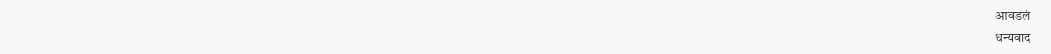आवडलं
धन्यवाद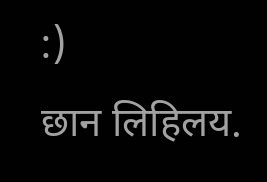:)
छान लिहिलय.